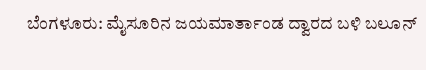ಬೆಂಗಳೂರು: ಮೈಸೂರಿನ ಜಯಮಾರ್ತಾಂಡ ದ್ವಾರದ ಬಳಿ ಬಲೂನ್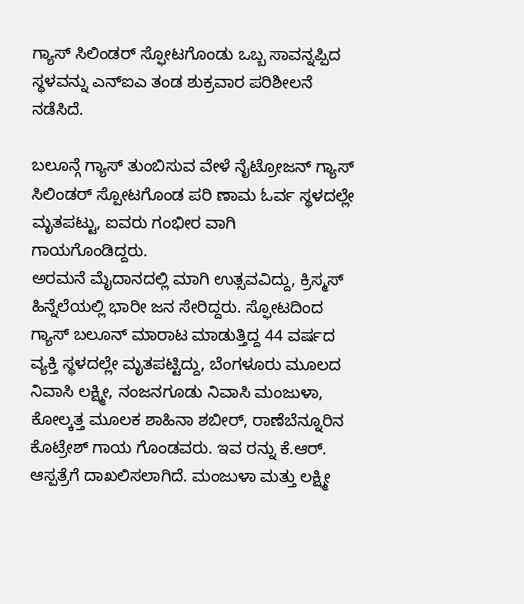ಗ್ಯಾಸ್ ಸಿಲಿಂಡರ್ ಸ್ಫೋಟಗೊಂಡು ಒಬ್ಬ ಸಾವನ್ನಪ್ಪಿದ ಸ್ಥಳವನ್ನು ಎನ್ಐಎ ತಂಡ ಶುಕ್ರವಾರ ಪರಿಶೀಲನೆ ನಡೆಸಿದೆ.

ಬಲೂನ್ಗೆ ಗ್ಯಾಸ್ ತುಂಬಿಸುವ ವೇಳೆ ನೈಟ್ರೋಜನ್ ಗ್ಯಾಸ್ ಸಿಲಿಂಡರ್ ಸ್ಪೋಟಗೊಂಡ ಪರಿ ಣಾಮ ಓರ್ವ ಸ್ಥಳದಲ್ಲೇ ಮೃತಪಟ್ಟು, ಐವರು ಗಂಭೀರ ವಾಗಿ ಗಾಯಗೊಂಡಿದ್ದರು.
ಅರಮನೆ ಮೈದಾನದಲ್ಲಿ ಮಾಗಿ ಉತ್ಸವವಿದ್ದು, ಕ್ರಿಸ್ಮಸ್ ಹಿನ್ನೆಲೆಯಲ್ಲಿ ಭಾರೀ ಜನ ಸೇರಿದ್ದರು. ಸ್ಫೋಟದಿಂದ ಗ್ಯಾಸ್ ಬಲೂನ್ ಮಾರಾಟ ಮಾಡುತ್ತಿದ್ದ 44 ವರ್ಷದ ವ್ಯಕ್ತಿ ಸ್ಥಳದಲ್ಲೇ ಮೃತಪಟ್ಟಿದ್ದು, ಬೆಂಗಳೂರು ಮೂಲದ ನಿವಾಸಿ ಲಕ್ಷ್ಮೀ, ನಂಜನಗೂಡು ನಿವಾಸಿ ಮಂಜುಳಾ, ಕೋಲ್ಕತ್ತ ಮೂಲಕ ಶಾಹಿನಾ ಶಬೀರ್, ರಾಣೆಬೆನ್ನೂರಿನ ಕೊಟ್ರೇಶ್ ಗಾಯ ಗೊಂಡವರು. ಇವ ರನ್ನು ಕೆ.ಆರ್. ಆಸ್ಪತ್ರೆಗೆ ದಾಖಲಿಸಲಾಗಿದೆ. ಮಂಜುಳಾ ಮತ್ತು ಲಕ್ಷ್ಮೀ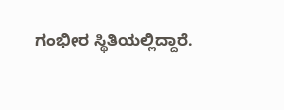ಗಂಭೀರ ಸ್ಥಿತಿಯಲ್ಲಿದ್ದಾರೆ.